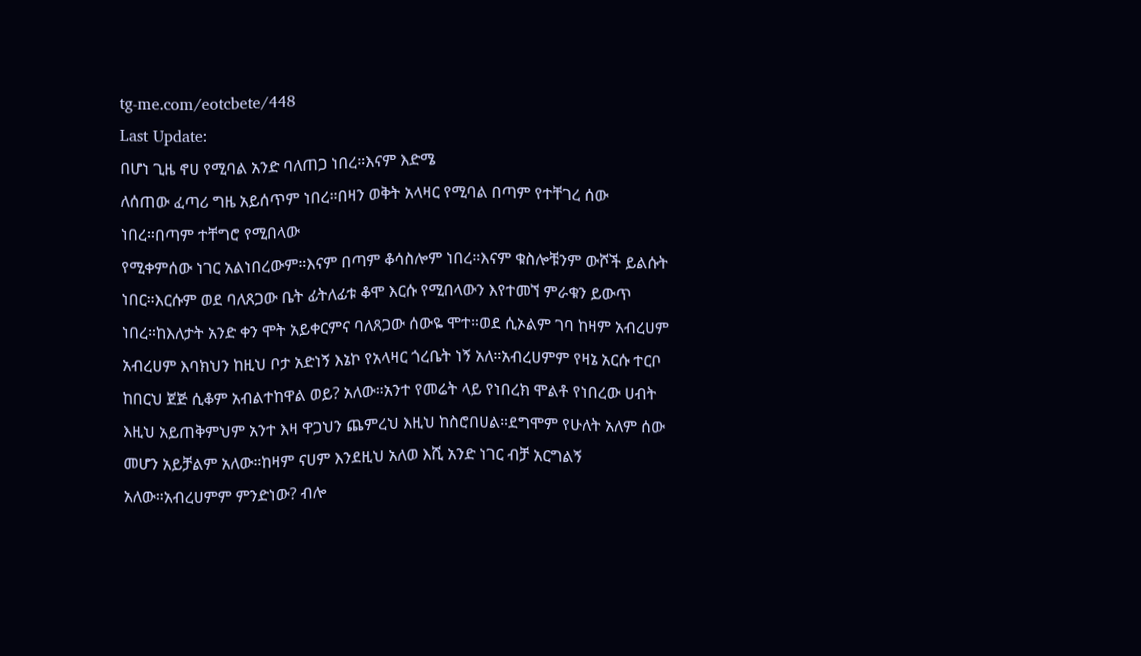tg-me.com/eotcbete/448
Last Update:
በሆነ ጊዜ ኖሀ የሚባል አንድ ባለጠጋ ነበረ።እናም እድሜ
ለሰጠው ፈጣሪ ግዜ አይሰጥም ነበረ።በዛን ወቅት አላዛር የሚባል በጣም የተቸገረ ሰው
ነበረ።በጣም ተቸግሮ የሚበላው
የሚቀምሰው ነገር አልነበረውም።እናም በጣም ቆሳስሎም ነበረ።እናም ቁስሎቹንም ውሾች ይልሱት ነበር።እርሱም ወደ ባለጸጋው ቤት ፊትለፊቱ ቆሞ እርሱ የሚበላውን እየተመኘ ምራቁን ይውጥ ነበረ።ከእለታት አንድ ቀን ሞት አይቀርምና ባለጸጋው ሰውዬ ሞተ።ወደ ሲኦልም ገባ ከዛም አብረሀም አብረሀም እባክህን ከዚህ ቦታ አድነኝ እኔኮ የአላዛር ጎረቤት ነኝ አለ።አብረሀምም የዛኔ አርሱ ተርቦ ከበርህ ጀጅ ሲቆም አብልተከዋል ወይ? አለው።አንተ የመሬት ላይ የነበረክ ሞልቶ የነበረው ሀብት እዚህ አይጠቅምህም አንተ እዛ ዋጋህን ጨምረህ እዚህ ከስሮበሀል።ደግሞም የሁለት አለም ሰው መሆን አይቻልም አለው።ከዛም ናሀም እንደዚህ አለወ እሺ አንድ ነገር ብቻ አርግልኝ አለው።አብረሀምም ምንድነው? ብሎ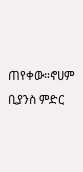ጠየቀው።ኖሀም ቢያንስ ምድር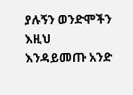ያሉኝን ወንድሞችን እዚህ እንዳይመጡ አንድ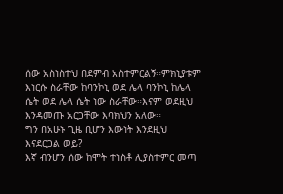ሰው አስነስተህ በደምብ አስተምርልኝ።ምክኒያቱም እነርሱ ስራቸው ከባንኮኒ ወደ ሌላ ባንኮኒ ከሌላ ሴት ወደ ሌላ ሴት ነው ስራቸው።እናም ወደዚህ እንዳመጡ አርጋቸው እባክህን አለው።
ግን በአሁኑ ጊዜ ቢሆን እውነት እንደዚህ እናደርጋል ወይ?
እኛ ብንሆን ሰው ከሞት ተነስቶ ሊያስተምር መጣ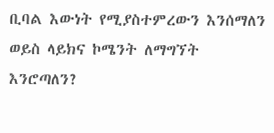ቢባል እውነት የሚያስተምረውን እንሰማለን ወይስ ላይክና ኮሜንት ለማግኘት እንሮጣለን?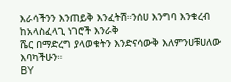እራሳችንን እንጠይቅ እንፈትሽ።ንሰሀ እንግባ እንቁረብ ከአላስፈላጊ ነገሮች እንራቅ
ሼር በማድረግ ያላወቁትን እንድናሳውቅ እለምንሀቹሀለው እባካችሁን።
BY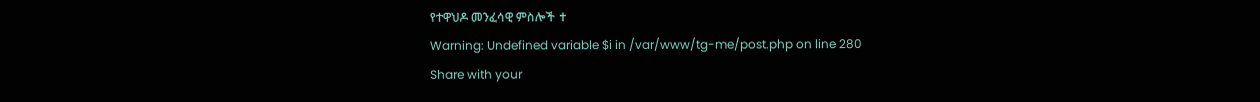የተዋህዶ መንፈሳዊ ምስሎች ✝
Warning: Undefined variable $i in /var/www/tg-me/post.php on line 280
Share with your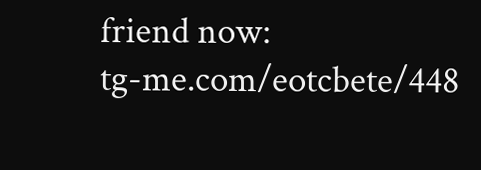friend now:
tg-me.com/eotcbete/448